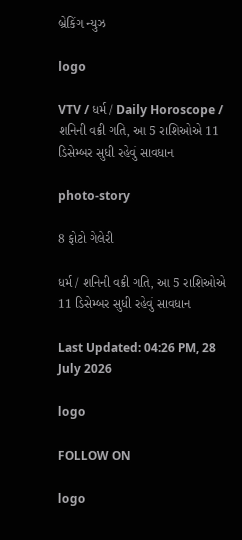બ્રેકિંગ ન્યુઝ

logo

VTV / ધર્મ / Daily Horoscope / શનિની વક્રી ગતિ, આ 5 રાશિઓએ 11 ડિસેમ્બર સુધી રહેવું સાવધાન

photo-story

8 ફોટો ગેલેરી

ધર્મ / શનિની વક્રી ગતિ, આ 5 રાશિઓએ 11 ડિસેમ્બર સુધી રહેવું સાવધાન

Last Updated: 04:26 PM, 28 July 2026

logo

FOLLOW ON

logo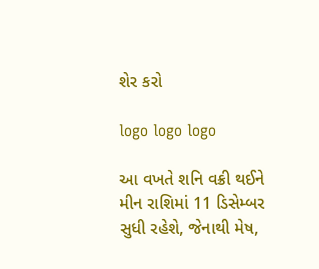શેર કરો

logo logo logo

આ વખતે શનિ વક્રી થઈને મીન રાશિમાં 11 ડિસેમ્બર સુધી રહેશે, જેનાથી મેષ,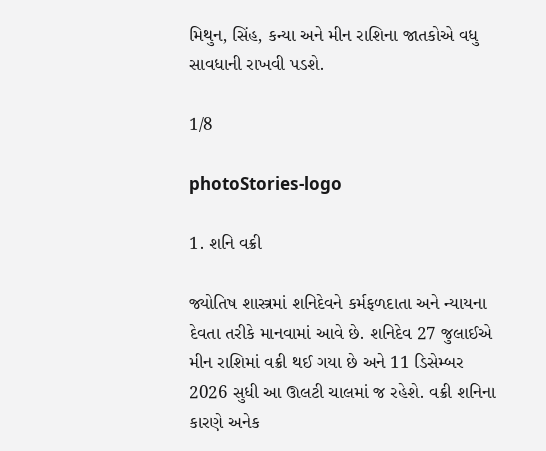મિથુન, સિંહ, કન્યા અને મીન રાશિના જાતકોએ વધુ સાવધાની રાખવી પડશે.

1/8

photoStories-logo

1. શનિ વક્રી

જ્યોતિષ શાસ્ત્રમાં શનિદેવને કર્મફળદાતા અને ન્યાયના દેવતા તરીકે માનવામાં આવે છે. શનિદેવ 27 જુલાઈએ મીન રાશિમાં વક્રી થઈ ગયા છે અને 11 ડિસેમ્બર 2026 સુધી આ ઊલટી ચાલમાં જ રહેશે. વક્રી શનિના કારણે અનેક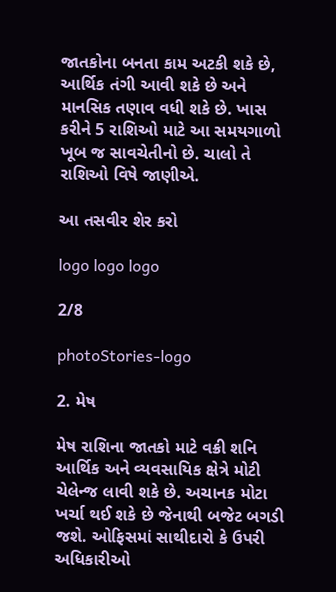જાતકોના બનતા કામ અટકી શકે છે, આર્થિક તંગી આવી શકે છે અને માનસિક તણાવ વધી શકે છે. ખાસ કરીને 5 રાશિઓ માટે આ સમયગાળો ખૂબ જ સાવચેતીનો છે. ચાલો તે રાશિઓ વિષે જાણીએ.

આ તસવીર શેર કરો

logo logo logo

2/8

photoStories-logo

2. મેષ

મેષ રાશિના જાતકો માટે વક્રી શનિ આર્થિક અને વ્યવસાયિક ક્ષેત્રે મોટી ચેલેન્જ લાવી શકે છે. અચાનક મોટા ખર્ચા થઈ શકે છે જેનાથી બજેટ બગડી જશે. ઓફિસમાં સાથીદારો કે ઉપરી અધિકારીઓ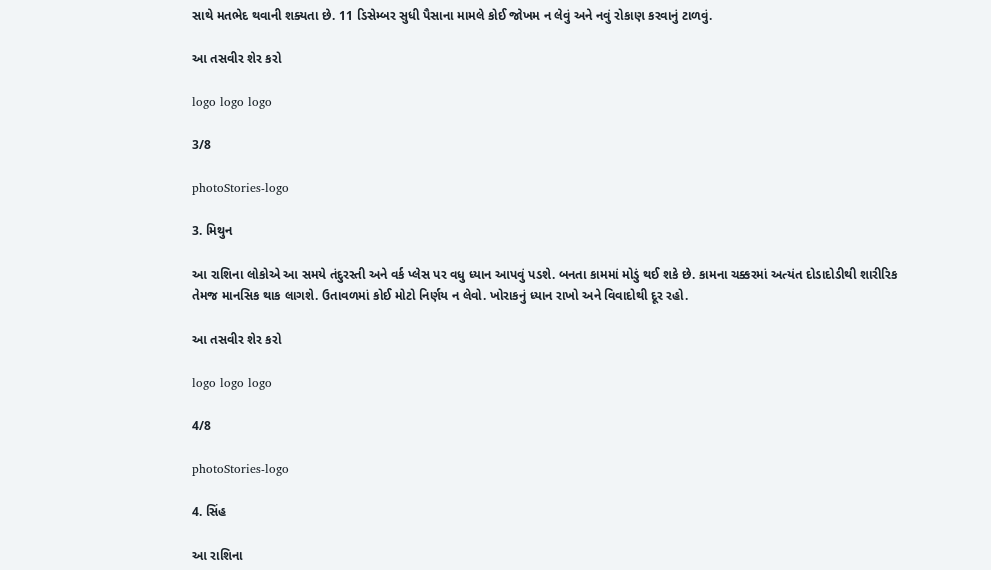સાથે મતભેદ થવાની શક્યતા છે. 11 ડિસેમ્બર સુધી પૈસાના મામલે કોઈ જોખમ ન લેવું અને નવું રોકાણ કરવાનું ટાળવું.

આ તસવીર શેર કરો

logo logo logo

3/8

photoStories-logo

3. મિથુન

આ રાશિના લોકોએ આ સમયે તંદુરસ્તી અને વર્ક પ્લેસ પર વધુ ધ્યાન આપવું પડશે. બનતા કામમાં મોડું થઈ શકે છે. કામના ચક્કરમાં અત્યંત દોડાદોડીથી શારીરિક તેમજ માનસિક થાક લાગશે. ઉતાવળમાં કોઈ મોટો નિર્ણય ન લેવો. ખોરાકનું ધ્યાન રાખો અને વિવાદોથી દૂર રહો.

આ તસવીર શેર કરો

logo logo logo

4/8

photoStories-logo

4. સિંહ

આ રાશિના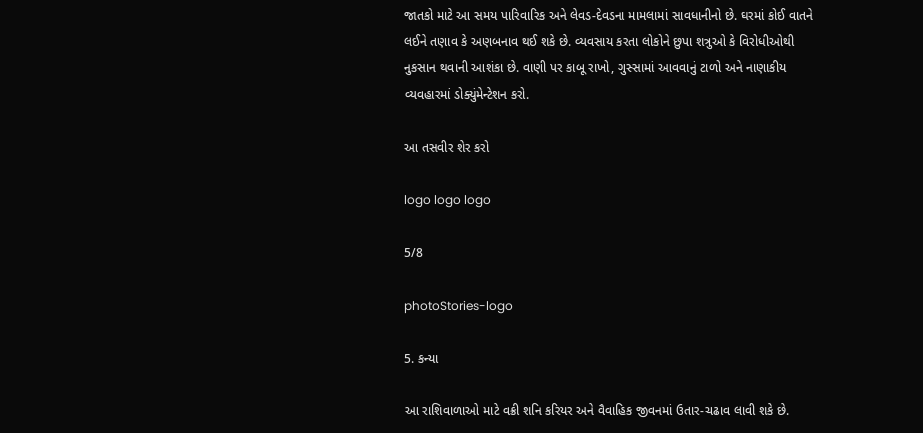જાતકો માટે આ સમય પારિવારિક અને લેવડ-દેવડના મામલામાં સાવધાનીનો છે. ઘરમાં કોઈ વાતને લઈને તણાવ કે અણબનાવ થઈ શકે છે. વ્યવસાય કરતા લોકોને છુપા શત્રુઓ કે વિરોધીઓથી નુકસાન થવાની આશંકા છે. વાણી પર કાબૂ રાખો, ગુસ્સામાં આવવાનું ટાળો અને નાણાકીય વ્યવહારમાં ડોક્યુંમેન્ટેશન કરો.

આ તસવીર શેર કરો

logo logo logo

5/8

photoStories-logo

5. કન્યા

આ રાશિવાળાઓ માટે વક્રી શનિ કરિયર અને વૈવાહિક જીવનમાં ઉતાર-ચઢાવ લાવી શકે છે.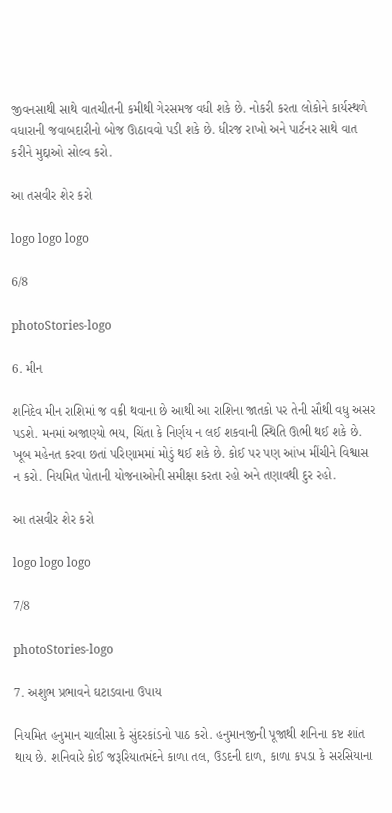જીવનસાથી સાથે વાતચીતની કમીથી ગેરસમજ વધી શકે છે. નોકરી કરતા લોકોને કાર્યસ્થળે વધારાની જવાબદારીનો બોજ ઊઠાવવો પડી શકે છે. ધીરજ રાખો અને પાર્ટનર સાથે વાત કરીને મુદ્દાઓ સોલ્વ કરો.

આ તસવીર શેર કરો

logo logo logo

6/8

photoStories-logo

6. મીન

શનિદેવ મીન રાશિમાં જ વક્રી થવાના છે આથી આ રાશિના જાતકો પર તેની સૌથી વધુ અસર પડશે. મનમાં અજાણ્યો ભય, ચિંતા કે નિર્ણય ન લઈ શકવાની સ્થિતિ ઊભી થઈ શકે છે. ખૂબ મહેનત કરવા છતાં પરિણામમાં મોડું થઈ શકે છે. કોઈ પર પણ આંખ મીંચીને વિશ્વાસ ન કરો. નિયમિત પોતાની યોજનાઓની સમીક્ષા કરતા રહો અને તણાવથી દુર રહો.

આ તસવીર શેર કરો

logo logo logo

7/8

photoStories-logo

7. અશુભ પ્રભાવને ઘટાડવાના ઉપાય

નિયમિત હનુમાન ચાલીસા કે સુંદરકાંડનો પાઠ કરો. હનુમાનજીની પૂજાથી શનિના કષ્ટ શાંત થાય છે. શનિવારે કોઈ જરૂરિયાતમંદને કાળા તલ, ઉડદની દાળ, કાળા કપડા કે સરસિયાના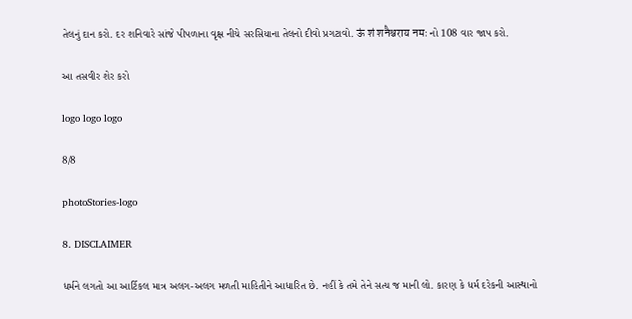તેલનું દાન કરો. દર શનિવારે સાંજે પીપળાના વૃક્ષ નીચે સરસિયાના તેલનો દીવો પ્રગટાવો. ऊं शं शनैश्चराय नमः નો 108 વાર જાપ કરો.

આ તસવીર શેર કરો

logo logo logo

8/8

photoStories-logo

8. DISCLAIMER

ધર્મને લગતો આ આર્ટિકલ માત્ર અલગ-અલગ મળતી માહિતીને આધારિત છે. નહીં કે તમે તેને સત્ય જ માની લો. કારણ કે ધર્મ દરેકની આસ્થાનો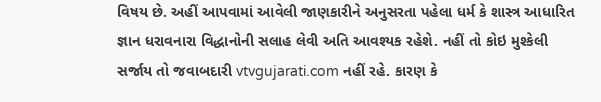વિષય છે. અહીં આપવામાં આવેલી જાણકારીને અનુસરતા પહેલા ધર્મ કે શાસ્ત્ર આધારિત જ્ઞાન ધરાવનારા વિદ્ધાનોની સલાહ લેવી અતિ આવશ્યક રહેશે. નહીં તો કોઇ મુશ્કેલી સર્જાય તો જવાબદારી vtvgujarati.com નહીં રહે. કારણ કે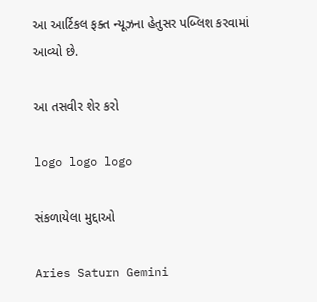આ આર્ટિકલ ફક્ત ન્યૂઝના હેતુસર પબ્લિશ કરવામાં આવ્યો છે.

આ તસવીર શેર કરો

logo logo logo

સંકળાયેલા મુદ્દાઓ

Aries Saturn Gemini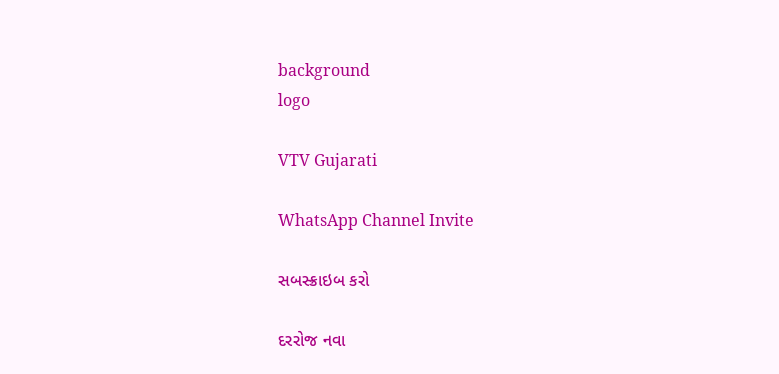background
logo

VTV Gujarati

WhatsApp Channel Invite

સબસ્ક્રાઇબ કરો

દરરોજ નવા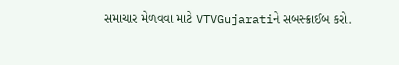સમાચાર મેળવવા માટે VTVGujaratiને સબસ્ક્રાઈબ કરો.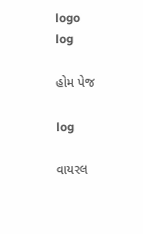logo
log

હોમ પેજ

log

વાયરલ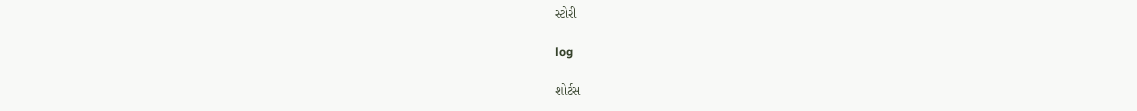સ્ટોરી

log

શોર્ટસ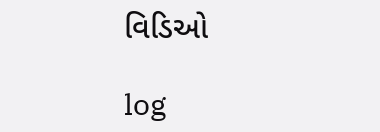વિડિઓ

log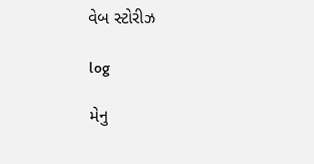વેબ સ્ટોરીઝ

log

મેનુ